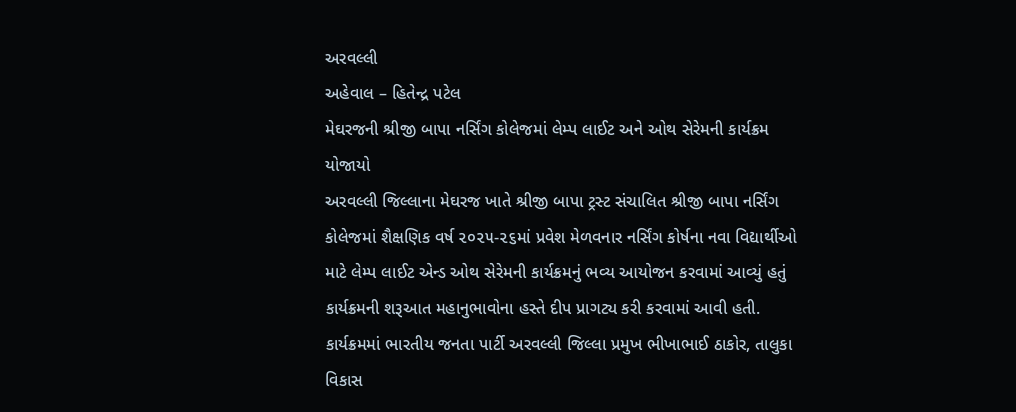અરવલ્લી
અહેવાલ – હિતેન્દ્ર પટેલ
મેઘરજની શ્રીજી બાપા નર્સિંગ કોલેજમાં લેમ્પ લાઈટ અને ઓથ સેરેમની કાર્યક્રમ યોજાયો
અરવલ્લી જિલ્લાના મેઘરજ ખાતે શ્રીજી બાપા ટ્રસ્ટ સંચાલિત શ્રીજી બાપા નર્સિંગ કોલેજમાં શૈક્ષણિક વર્ષ ૨૦૨૫-૨૬માં પ્રવેશ મેળવનાર નર્સિંગ કોર્ષના નવા વિદ્યાર્થીઓ માટે લેમ્પ લાઈટ એન્ડ ઓથ સેરેમની કાર્યક્રમનું ભવ્ય આયોજન કરવામાં આવ્યું હતું
કાર્યક્રમની શરૂઆત મહાનુભાવોના હસ્તે દીપ પ્રાગટ્ય કરી કરવામાં આવી હતી. કાર્યક્રમમાં ભારતીય જનતા પાર્ટી અરવલ્લી જિલ્લા પ્રમુખ ભીખાભાઈ ઠાકોર, તાલુકા વિકાસ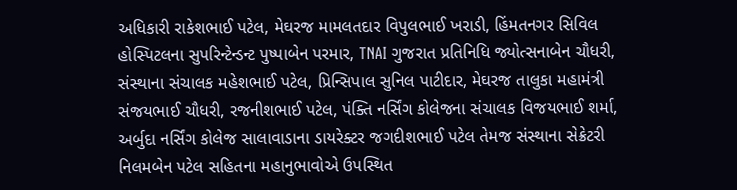અધિકારી રાકેશભાઈ પટેલ, મેઘરજ મામલતદાર વિપુલભાઈ ખરાડી, હિંમતનગર સિવિલ હોસ્પિટલના સુપરિન્ટેન્ડન્ટ પુષ્પાબેન પરમાર, TNAI ગુજરાત પ્રતિનિધિ જ્યોત્સનાબેન ચૌધરી, સંસ્થાના સંચાલક મહેશભાઈ પટેલ, પ્રિન્સિપાલ સુનિલ પાટીદાર, મેઘરજ તાલુકા મહામંત્રી સંજયભાઈ ચૌધરી, રજનીશભાઈ પટેલ, પંક્તિ નર્સિંગ કોલેજના સંચાલક વિજયભાઈ શર્મા, અર્બુદા નર્સિંગ કોલેજ સાલાવાડાના ડાયરેક્ટર જગદીશભાઈ પટેલ તેમજ સંસ્થાના સેક્રેટરી નિલમબેન પટેલ સહિતના મહાનુભાવોએ ઉપસ્થિત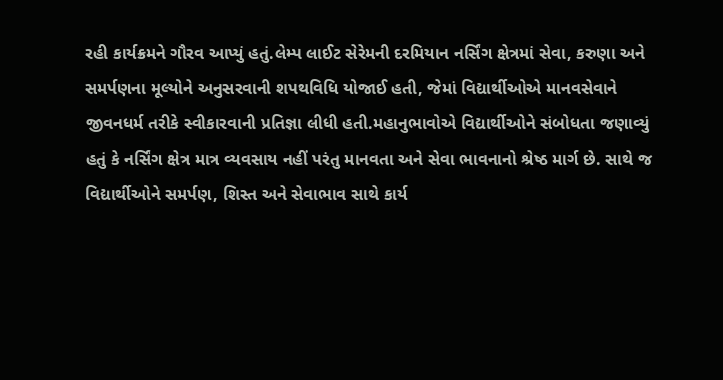રહી કાર્યક્રમને ગૌરવ આપ્યું હતું.લેમ્પ લાઈટ સેરેમની દરમિયાન નર્સિંગ ક્ષેત્રમાં સેવા, કરુણા અને સમર્પણના મૂલ્યોને અનુસરવાની શપથવિધિ યોજાઈ હતી, જેમાં વિદ્યાર્થીઓએ માનવસેવાને જીવનધર્મ તરીકે સ્વીકારવાની પ્રતિજ્ઞા લીધી હતી.મહાનુભાવોએ વિદ્યાર્થીઓને સંબોધતા જણાવ્યું હતું કે નર્સિંગ ક્ષેત્ર માત્ર વ્યવસાય નહીં પરંતુ માનવતા અને સેવા ભાવનાનો શ્રેષ્ઠ માર્ગ છે. સાથે જ વિદ્યાર્થીઓને સમર્પણ, શિસ્ત અને સેવાભાવ સાથે કાર્ય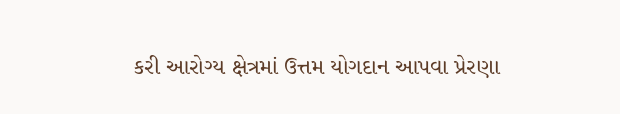કરી આરોગ્ય ક્ષેત્રમાં ઉત્તમ યોગદાન આપવા પ્રેરણા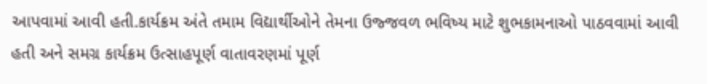આપવામાં આવી હતી.કાર્યક્રમ અંતે તમામ વિદ્યાર્થીઓને તેમના ઉજ્જવળ ભવિષ્ય માટે શુભકામનાઓ પાઠવવામાં આવી હતી અને સમગ્ર કાર્યક્રમ ઉત્સાહપૂર્ણ વાતાવરણમાં પૂર્ણ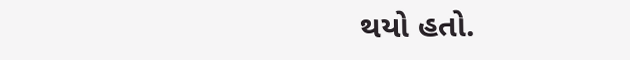થયો હતો.